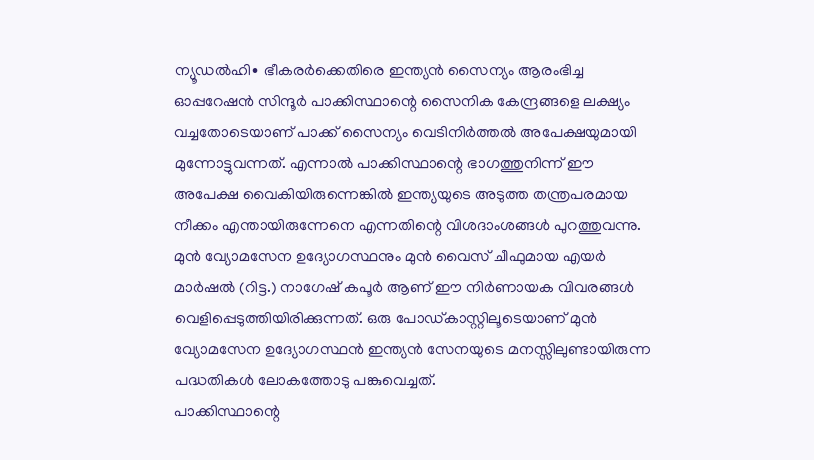ന്യൂഡൽഹി∙ ഭീകരർക്കെതിരെ ഇന്ത്യൻ സൈന്യം ആരംഭിച്ച ഓപ്പറേഷൻ സിന്ദൂർ പാക്കിസ്ഥാന്റെ സൈനിക കേന്ദ്രങ്ങളെ ലക്ഷ്യം വച്ചതോടെയാണ് പാക്ക് സൈന്യം വെടിനിർത്തൽ അപേക്ഷയുമായി മുന്നോട്ടുവന്നത്. എന്നാൽ പാക്കിസ്ഥാന്റെ ഭാഗത്തുനിന്ന് ഈ അപേക്ഷ വൈകിയിരുന്നെങ്കിൽ ഇന്ത്യയുടെ അടുത്ത തന്ത്രപരമായ നീക്കം എന്തായിരുന്നേനെ എന്നതിന്റെ വിശദാംശങ്ങൾ പുറത്തുവന്നു.
മുൻ വ്യോമസേന ഉദ്യോഗസ്ഥനും മുൻ വൈസ് ചീഫുമായ എയർ മാർഷൽ (റിട്ട.) നാഗേഷ് കപൂർ ആണ് ഈ നിർണായക വിവരങ്ങൾ വെളിപ്പെടുത്തിയിരിക്കുന്നത്. ഒരു പോഡ്കാസ്റ്റിലൂടെയാണ് മുൻ വ്യോമസേന ഉദ്യോഗസ്ഥൻ ഇന്ത്യൻ സേനയുടെ മനസ്സിലുണ്ടായിരുന്ന പദ്ധതികൾ ലോകത്തോടു പങ്കുവെച്ചത്.
പാക്കിസ്ഥാന്റെ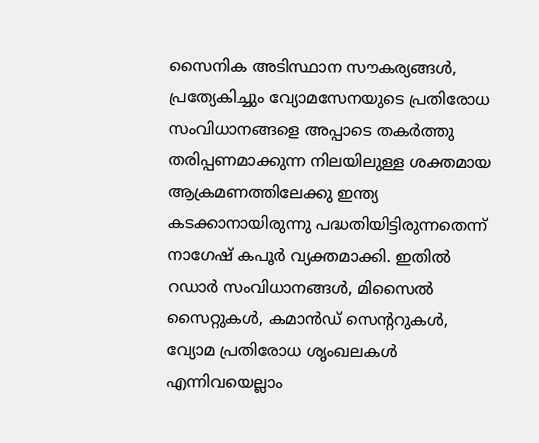സൈനിക അടിസ്ഥാന സൗകര്യങ്ങൾ, പ്രത്യേകിച്ചും വ്യോമസേനയുടെ പ്രതിരോധ സംവിധാനങ്ങളെ അപ്പാടെ തകർത്തു തരിപ്പണമാക്കുന്ന നിലയിലുള്ള ശക്തമായ ആക്രമണത്തിലേക്കു ഇന്ത്യ കടക്കാനായിരുന്നു പദ്ധതിയിട്ടിരുന്നതെന്ന് നാഗേഷ് കപൂർ വ്യക്തമാക്കി. ഇതിൽ റഡാർ സംവിധാനങ്ങൾ, മിസൈൽ സൈറ്റുകൾ, കമാൻഡ് സെന്ററുകൾ, വ്യോമ പ്രതിരോധ ശൃംഖലകൾ എന്നിവയെല്ലാം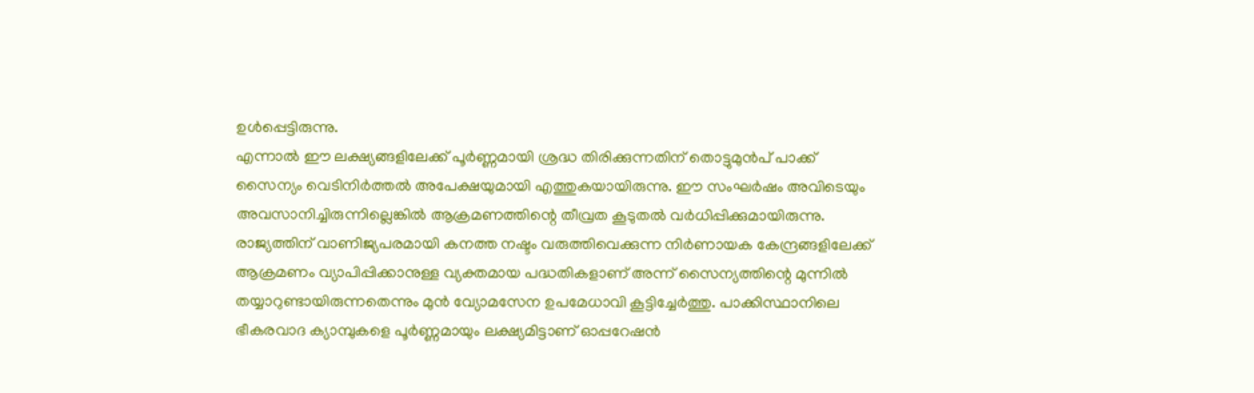ഉൾപ്പെട്ടിരുന്നു.
എന്നാൽ ഈ ലക്ഷ്യങ്ങളിലേക്ക് പൂർണ്ണമായി ശ്രദ്ധ തിരിക്കുന്നതിന് തൊട്ടുമുൻപ് പാക്ക് സൈന്യം വെടിനിർത്തൽ അപേക്ഷയുമായി എത്തുകയായിരുന്നു. ഈ സംഘർഷം അവിടെയും അവസാനിച്ചിരുന്നില്ലെങ്കിൽ ആക്രമണത്തിന്റെ തീവ്രത കൂടുതൽ വർധിപ്പിക്കുമായിരുന്നു.
രാജ്യത്തിന് വാണിജ്യപരമായി കനത്ത നഷ്ടം വരുത്തിവെക്കുന്ന നിർണായക കേന്ദ്രങ്ങളിലേക്ക് ആക്രമണം വ്യാപിപ്പിക്കാനുള്ള വ്യക്തമായ പദ്ധതികളാണ് അന്ന് സൈന്യത്തിന്റെ മുന്നിൽ തയ്യാറുണ്ടായിരുന്നതെന്നും മുൻ വ്യോമസേന ഉപമേധാവി കൂട്ടിച്ചേർത്തു. പാക്കിസ്ഥാനിലെ ഭീകരവാദ ക്യാമ്പുകളെ പൂർണ്ണമായും ലക്ഷ്യമിട്ടാണ് ഓപ്പറേഷൻ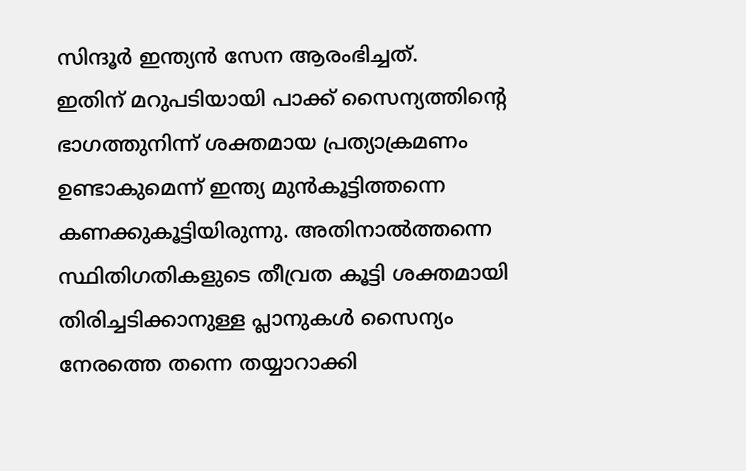സിന്ദൂർ ഇന്ത്യൻ സേന ആരംഭിച്ചത്.
ഇതിന് മറുപടിയായി പാക്ക് സൈന്യത്തിന്റെ ഭാഗത്തുനിന്ന് ശക്തമായ പ്രത്യാക്രമണം ഉണ്ടാകുമെന്ന് ഇന്ത്യ മുൻകൂട്ടിത്തന്നെ കണക്കുകൂട്ടിയിരുന്നു. അതിനാൽത്തന്നെ സ്ഥിതിഗതികളുടെ തീവ്രത കൂട്ടി ശക്തമായി തിരിച്ചടിക്കാനുള്ള പ്ലാനുകൾ സൈന്യം നേരത്തെ തന്നെ തയ്യാറാക്കി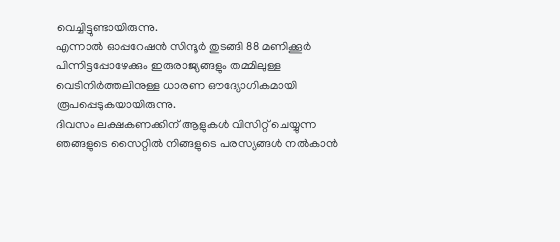വെച്ചിട്ടുണ്ടായിരുന്നു.
എന്നാൽ ഓപ്പറേഷൻ സിന്ദൂർ തുടങ്ങി 88 മണിക്കൂർ പിന്നിട്ടപ്പോഴേക്കും ഇരുരാജ്യങ്ങളും തമ്മിലുള്ള വെടിനിർത്തലിനുള്ള ധാരണ ഔദ്യോഗികമായി രൂപപ്പെടുകയായിരുന്നു.
ദിവസം ലക്ഷകണക്കിന് ആളുകൾ വിസിറ്റ് ചെയ്യുന്ന ഞങ്ങളുടെ സൈറ്റിൽ നിങ്ങളുടെ പരസ്യങ്ങൾ നൽകാൻ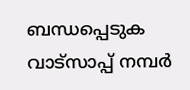ബന്ധപ്പെടുക വാട്സാപ്പ് നമ്പർ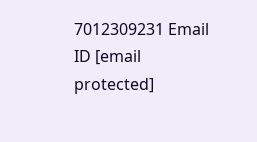7012309231 Email ID [email protected]